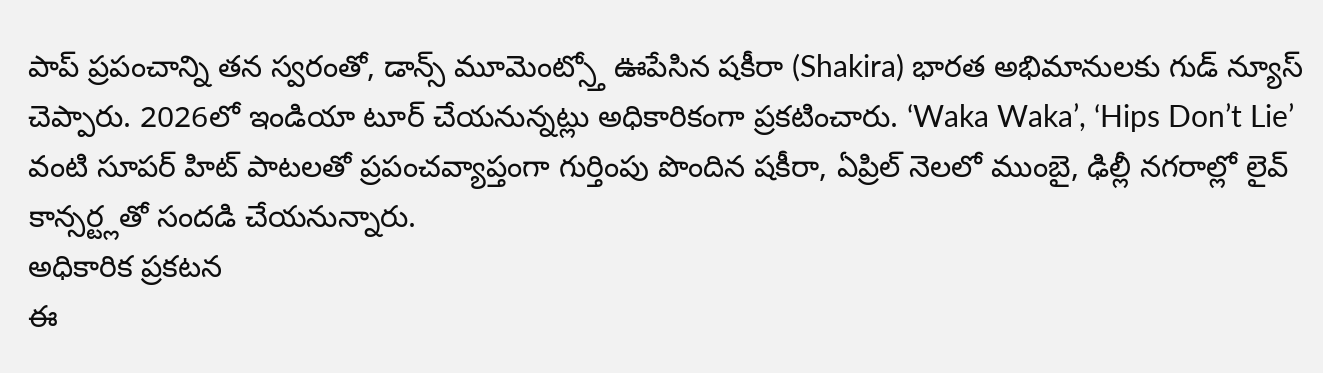పాప్ ప్రపంచాన్ని తన స్వరంతో, డాన్స్ మూమెంట్స్తో ఊపేసిన షకీరా (Shakira) భారత అభిమానులకు గుడ్ న్యూస్ చెప్పారు. 2026లో ఇండియా టూర్ చేయనున్నట్లు అధికారికంగా ప్రకటించారు. ‘Waka Waka’, ‘Hips Don’t Lie’ వంటి సూపర్ హిట్ పాటలతో ప్రపంచవ్యాప్తంగా గుర్తింపు పొందిన షకీరా, ఏప్రిల్ నెలలో ముంబై, ఢిల్లీ నగరాల్లో లైవ్ కాన్సర్ట్లతో సందడి చేయనున్నారు.
అధికారిక ప్రకటన
ఈ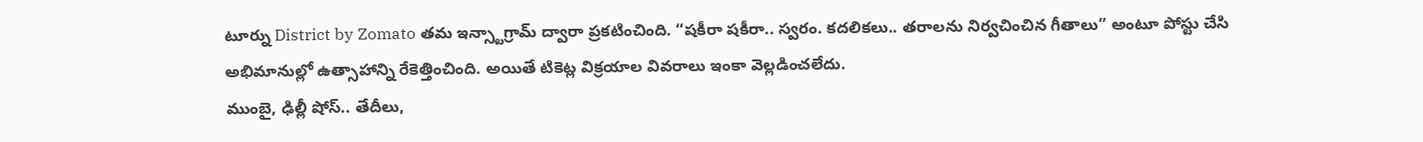టూర్ను District by Zomato తమ ఇన్స్టాగ్రామ్ ద్వారా ప్రకటించింది. “షకీరా షకీరా.. స్వరం. కదలికలు.. తరాలను నిర్వచించిన గీతాలు” అంటూ పోస్టు చేసి అభిమానుల్లో ఉత్సాహాన్ని రేకెత్తించింది. అయితే టికెట్ల విక్రయాల వివరాలు ఇంకా వెల్లడించలేదు.
ముంబై, ఢిల్లీ షోస్.. తేదీలు,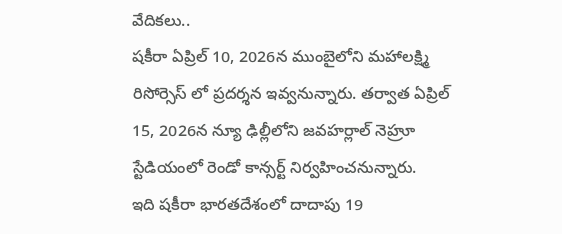వేదికలు..
షకీరా ఏప్రిల్ 10, 2026న ముంబైలోని మహాలక్ష్మి రిసోర్సెస్ లో ప్రదర్శన ఇవ్వనున్నారు. తర్వాత ఏప్రిల్ 15, 2026న న్యూ ఢిల్లీలోని జవహర్లాల్ నెహ్రూ స్టేడియంలో రెండో కాన్సర్ట్ నిర్వహించనున్నారు.
ఇది షకీరా భారతదేశంలో దాదాపు 19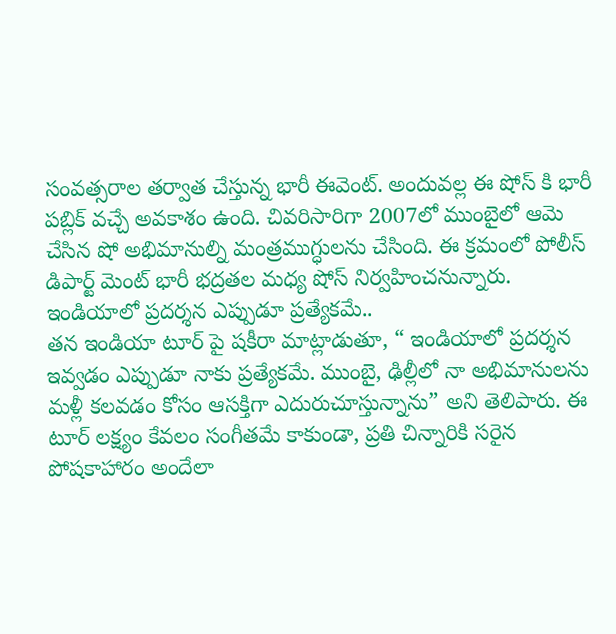సంవత్సరాల తర్వాత చేస్తున్న భారీ ఈవెంట్. అందువల్ల ఈ షోస్ కి భారీ పబ్లిక్ వచ్చే అవకాశం ఉంది. చివరిసారిగా 2007లో ముంబైలో ఆమె చేసిన షో అభిమానుల్ని మంత్రముగ్ధులను చేసింది. ఈ క్రమంలో పోలీస్ డిపార్ట్ మెంట్ భారీ భద్రతల మధ్య షోస్ నిర్వహించనున్నారు.
ఇండియాలో ప్రదర్శన ఎప్పుడూ ప్రత్యేకమే..
తన ఇండియా టూర్ పై షకీరా మాట్లాడుతూ, “ ఇండియాలో ప్రదర్శన ఇవ్వడం ఎప్పుడూ నాకు ప్రత్యేకమే. ముంబై, ఢిల్లీలో నా అభిమానులను మళ్లీ కలవడం కోసం ఆసక్తిగా ఎదురుచూస్తున్నాను” అని తెలిపారు. ఈ టూర్ లక్ష్యం కేవలం సంగీతమే కాకుండా, ప్రతి చిన్నారికి సరైన పోషకాహారం అందేలా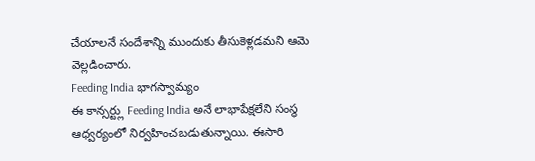చేయాలనే సందేశాన్ని ముందుకు తీసుకెళ్లడమని ఆమె వెల్లడించారు.
Feeding India భాగస్వామ్యం
ఈ కాన్సర్ట్లు Feeding India అనే లాభాపేక్షలేని సంస్థ ఆధ్వర్యంలో నిర్వహించబడుతున్నాయి. ఈసారి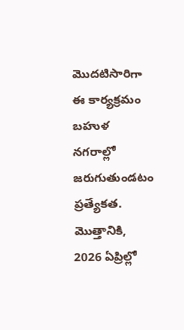మొదటిసారిగా ఈ కార్యక్రమం బహుళ నగరాల్లో జరుగుతుండటం ప్రత్యేకత. మొత్తానికి, 2026 ఏప్రిల్లో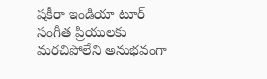షకీరా ఇండియా టూర్ సంగీత ప్రియులకు మరచిపోలేని అనుభవంగా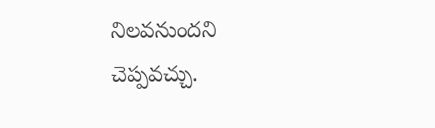నిలవనుందని చెప్పవచ్చు.